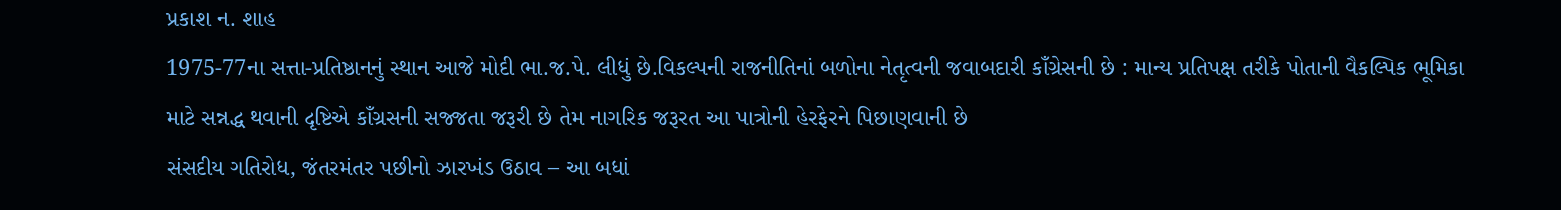પ્રકાશ ન. શાહ
1975-77ના સત્તા-પ્રતિષ્ઠાનનું સ્થાન આજે મોદી ભા.જ.પે. લીધું છે.વિકલ્પની રાજનીતિનાં બળોના નેતૃત્વની જવાબદારી કાઁગ્રેસની છે : માન્ય પ્રતિપક્ષ તરીકે પોતાની વૈકલ્પિક ભૂમિકા માટે સન્નદ્ધ થવાની દૃષ્ટિએ કાઁગ્રસની સજ્જતા જરૂરી છે તેમ નાગરિક જરૂરત આ પાત્રોની હેરફેરને પિછાણવાની છે
સંસદીય ગતિરોધ, જંતરમંતર પછીનો ઝારખંડ ઉઠાવ – આ બધાં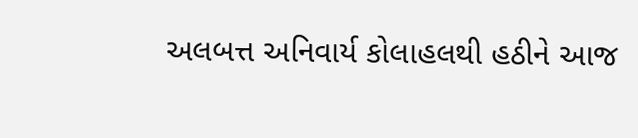અલબત્ત અનિવાર્ય કોલાહલથી હઠીને આજ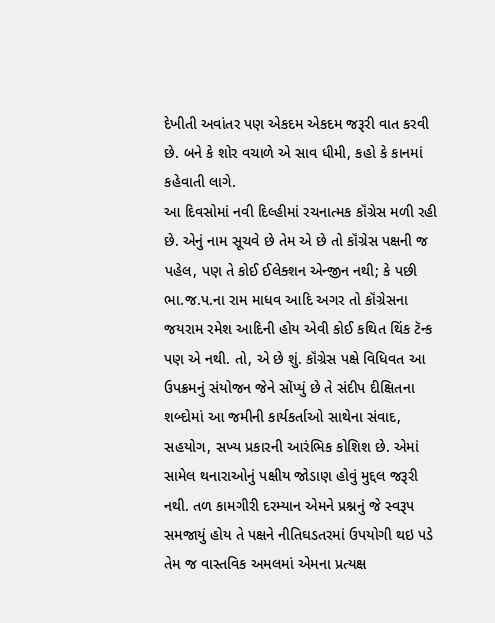દેખીતી અવાંતર પણ એકદમ એકદમ જરૂરી વાત કરવી છે. બને કે શોર વચાળે એ સાવ ધીમી, કહો કે કાનમાં કહેવાતી લાગે.
આ દિવસોમાં નવી દિલ્હીમાં રચનાત્મક કૉંગ્રેસ મળી રહી છે. એનું નામ સૂચવે છે તેમ એ છે તો કૉંગ્રેસ પક્ષની જ પહેલ, પણ તે કોઈ ઈલેક્શન એન્જીન નથી; કે પછી ભા.જ.પ.ના રામ માધવ આદિ અગર તો કૉંગ્રેસના જયરામ રમેશ આદિની હોય એવી કોઈ કથિત થિંક ટૅન્ક પણ એ નથી. તો, એ છે શું. કૉંગ્રેસ પક્ષે વિધિવત આ ઉપક્રમનું સંયોજન જેને સોંપ્યું છે તે સંદીપ દીક્ષિતના શબ્દોમાં આ જમીની કાર્યકર્તાઓ સાથેના સંવાદ, સહયોગ, સખ્ય પ્રકારની આરંભિક કોશિશ છે. એમાં સામેલ થનારાઓનું પક્ષીય જોડાણ હોવું મુદ્દલ જરૂરી નથી. તળ કામગીરી દરમ્યાન એમને પ્રશ્નનું જે સ્વરૂપ સમજાયું હોય તે પક્ષને નીતિઘડતરમાં ઉપયોગી થઇ પડે તેમ જ વાસ્તવિક અમલમાં એમના પ્રત્યક્ષ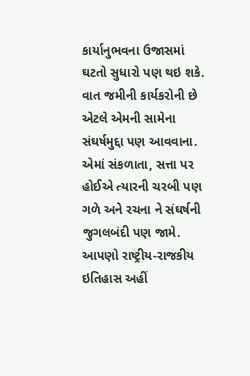કાર્યાનુભવના ઉજાસમાં ઘટતો સુધારો પણ થઇ શકે. વાત જમીની કાર્યકરોની છે એટલે એમની સામેના સંઘર્ષમુદ્દા પણ આવવાના. એમાં સંકળાતા, સત્તા પર હોઈએ ત્યારની ચરબી પણ ગળે અને રચના ને સંઘર્ષની જુગલબંદી પણ જામે.
આપણો રાષ્ટ્રીય-રાજકીય ઇતિહાસ અહીં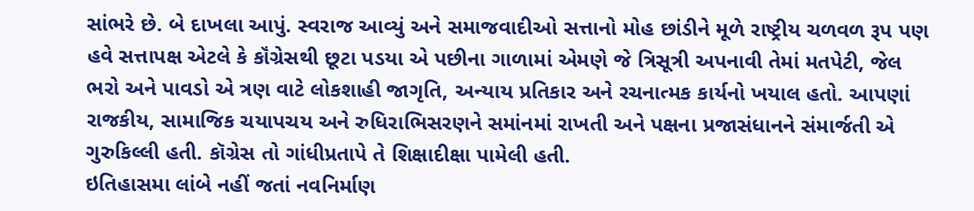સાંભરે છે. બે દાખલા આપું. સ્વરાજ આવ્યું અને સમાજવાદીઓ સત્તાનો મોહ છાંડીને મૂળે રાષ્ટ્રીય ચળવળ રૂપ પણ હવે સત્તાપક્ષ એટલે કે કૉંગ્રેસથી છૂટા પડયા એ પછીના ગાળામાં એમણે જે ત્રિસૂત્રી અપનાવી તેમાં મતપેટી, જેલ ભરો અને પાવડો એ ત્રણ વાટે લોકશાહી જાગૃતિ, અન્યાય પ્રતિકાર અને રચનાત્મક કાર્યનો ખયાલ હતો. આપણાં રાજકીય, સામાજિક ચયાપચય અને રુધિરાભિસરણને સમાંનમાં રાખતી અને પક્ષના પ્રજાસંધાનને સંમાર્જતી એ ગુરુકિલ્લી હતી. કૉગ્રેસ તો ગાંધીપ્રતાપે તે શિક્ષાદીક્ષા પામેલી હતી.
ઇતિહાસમા લાંબે નહીં જતાં નવનિર્માણ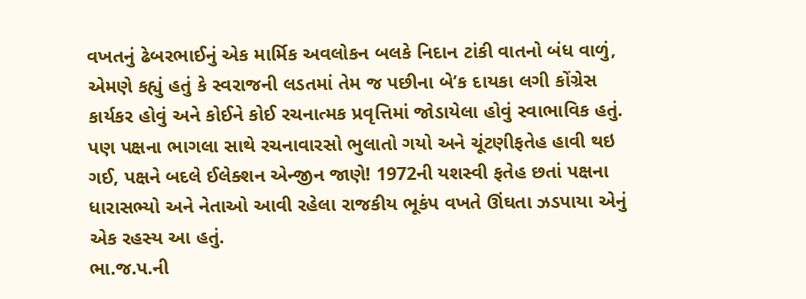વખતનું ઢેબરભાઈનું એક માર્મિક અવલોકન બલકે નિદાન ટાંકી વાતનો બંધ વાળું, એમણે કહ્યું હતું કે સ્વરાજની લડતમાં તેમ જ પછીના બે’ક દાયકા લગી કોંગ્રેસ કાર્યકર હોવું અને કોઈને કોઈ રચનાત્મક પ્રવૃત્તિમાં જોડાયેલા હોવું સ્વાભાવિક હતું. પણ પક્ષના ભાગલા સાથે રચનાવારસો ભુલાતો ગયો અને ચૂંટણીફતેહ હાવી થઇ ગઈ, પક્ષને બદલે ઈલેક્શન એન્જીન જાણે! 1972ની યશસ્વી ફતેહ છતાં પક્ષના ધારાસભ્યો અને નેતાઓ આવી રહેલા રાજકીય ભૂકંપ વખતે ઊંઘતા ઝડપાયા એનું એક રહસ્ય આ હતું.
ભા.જ.પ.ની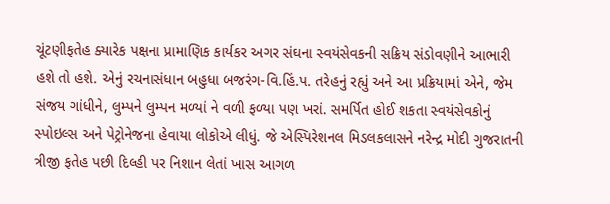ચૂંટણીફતેહ ક્યારેક પક્ષના પ્રામાણિક કાર્યકર અગર સંઘના સ્વયંસેવકની સક્રિય સંડોવણીને આભારી હશે તો હશે. એનું રચનાસંધાન બહુધા બજરંગ-વિ.હિં.પ. તરેહનું રહ્યું અને આ પ્રક્રિયામાં એને, જેમ સંજય ગાંધીને, લુમ્પને લુમ્પન મળ્યાં ને વળી ફળ્યા પણ ખરાં. સમર્પિત હોઈ શકતા સ્વયંસેવકોનું સ્પોઇલ્સ અને પેટ્રોનેજના હેવાયા લોકોએ લીધું. જે એસ્પિરેશનલ મિડલકલાસને નરેન્દ્ર મોદી ગુજરાતની ત્રીજી ફતેહ પછી દિલ્હી પર નિશાન લેતાં ખાસ આગળ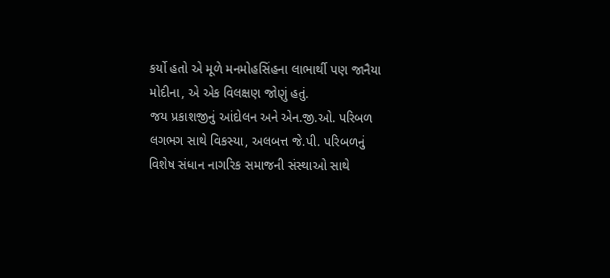કર્યો હતો એ મૂળે મનમોહસિંહના લાભાર્થી પણ જાનૈયા મોદીના, એ એક વિલક્ષણ જોણું હતું.
જય પ્રકાશજીનું આંદોલન અને એન.જી.ઓ. પરિબળ લગભગ સાથે વિકસ્યા, અલબત્ત જે.પી. પરિબળનું વિશેષ સંધાન નાગરિક સમાજની સંસ્થાઓ સાથે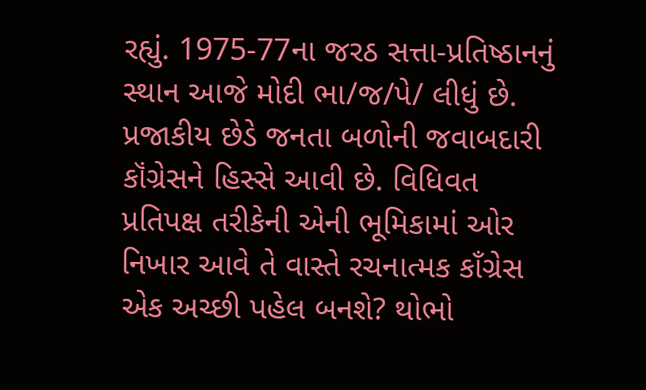રહ્યું. 1975-77ના જરઠ સત્તા-પ્રતિષ્ઠાનનું સ્થાન આજે મોદી ભા/જ/પે/ લીધું છે. પ્રજાકીય છેડે જનતા બળોની જવાબદારી કૉંગ્રેસને હિસ્સે આવી છે. વિધિવત પ્રતિપક્ષ તરીકેની એની ભૂમિકામાં ઓર નિખાર આવે તે વાસ્તે રચનાત્મક કાઁગ્રેસ એક અચ્છી પહેલ બનશે? થોભો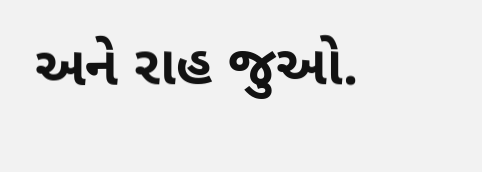અને રાહ જુઓ.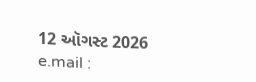12 ઑગસ્ટ 2026
e.mail :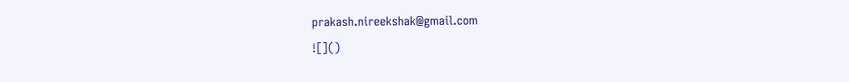prakash.nireekshak@gmail.com
![]()